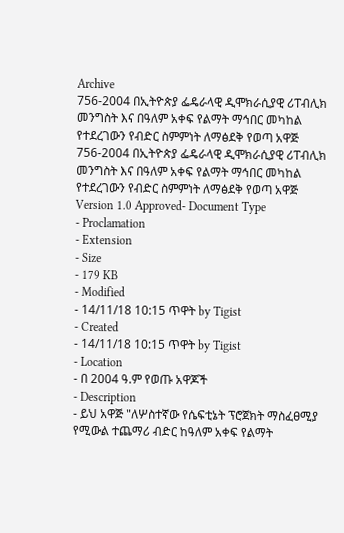Archive
756-2004 በኢትዮጵያ ፌዴራላዊ ዲሞክራሲያዊ ሪፐብሊክ መንግስት እና በዓለም አቀፍ የልማት ማኅበር መካከል የተደረገውን የብድር ስምምነት ለማፅደቅ የወጣ አዋጅ
756-2004 በኢትዮጵያ ፌዴራላዊ ዲሞክራሲያዊ ሪፐብሊክ መንግስት እና በዓለም አቀፍ የልማት ማኅበር መካከል የተደረገውን የብድር ስምምነት ለማፅደቅ የወጣ አዋጅ
Version 1.0 Approved- Document Type
- Proclamation
- Extension
- Size
- 179 KB
- Modified
- 14/11/18 10:15 ጥዋት by Tigist
- Created
- 14/11/18 10:15 ጥዋት by Tigist
- Location
- በ 2004 ዓ.ም የወጡ አዋጆች
- Description
- ይህ አዋጅ "ለሦስተኛው የሴፍቲኔት ፕሮጀክት ማስፈፀሚያ የሚውል ተጨማሪ ብድር ከዓለም አቀፍ የልማት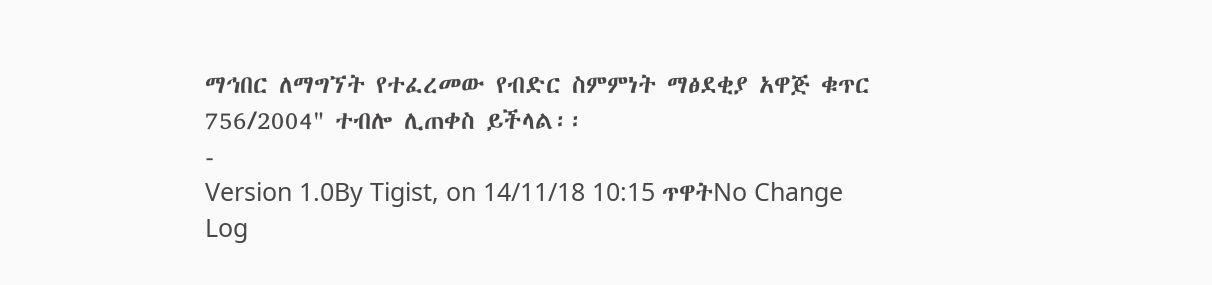ማኅበር ለማግኘት የተፈረመው የብድር ስምምነት ማፅደቂያ አዋጅ ቁጥር 756/2004" ተብሎ ሊጠቀስ ይችላል፡፡
-
Version 1.0By Tigist, on 14/11/18 10:15 ጥዋትNo Change Log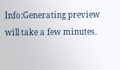Info:Generating preview will take a few minutes.